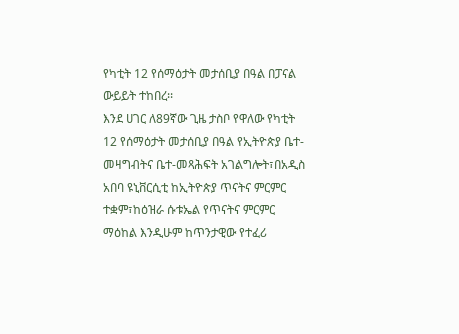የካቲት 12 የሰማዕታት መታሰቢያ በዓል በፓናል ውይይት ተከበረ፡፡
እንደ ሀገር ለ89ኛው ጊዜ ታስቦ የዋለው የካቲት 12 የሰማዕታት መታሰቢያ በዓል የኢትዮጵያ ቤተ-መዛግብትና ቤተ-መጻሕፍት አገልግሎት፣በአዲስ አበባ ዩኒቨርሲቲ ከኢትዮጵያ ጥናትና ምርምር ተቋም፣ከዕዝራ ሱቱኤል የጥናትና ምርምር ማዕከል እንዲሁም ከጥንታዊው የተፈሪ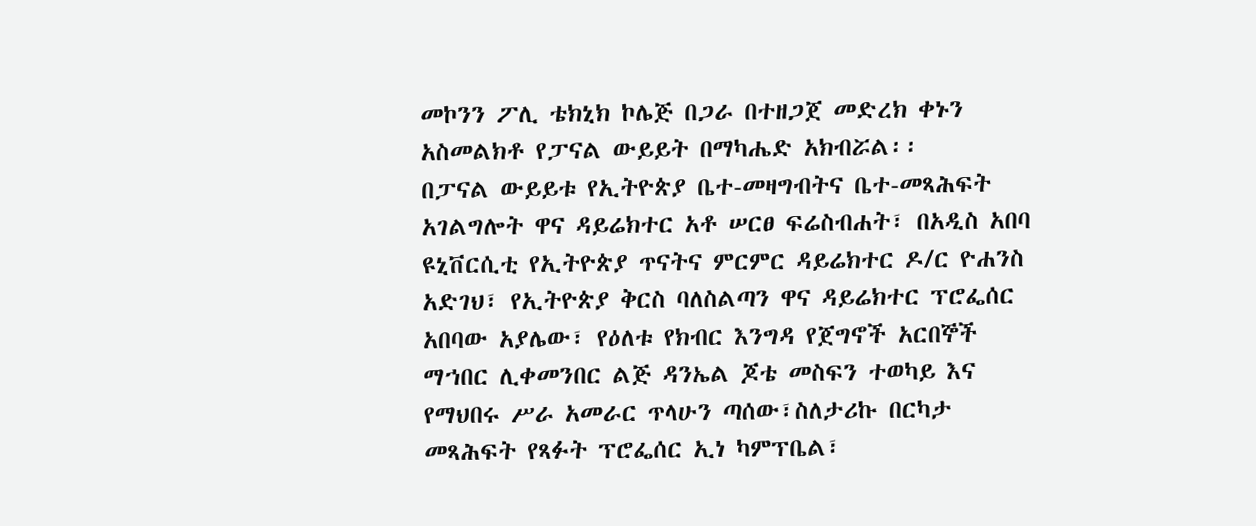መኮንን ፖሊ ቴክኒክ ኮሌጅ በጋራ በተዘጋጀ መድረክ ቀኑን አስመልክቶ የፓናል ውይይት በማካሔድ አክብሯል፡፡
በፓናል ውይይቱ የኢትዮጵያ ቤተ-መዛግብትና ቤተ-መጻሕፍት አገልግሎት ዋና ዳይሬክተር አቶ ሠርፀ ፍሬስብሐት፣ በአዲስ አበባ ዩኒቨርሲቲ የኢትዮጵያ ጥናትና ምርምር ዳይሬክተር ዶ/ር ዮሐንስ አድገህ፣ የኢትዮጵያ ቅርስ ባለስልጣን ዋና ዳይሬክተር ፕሮፌሰር አበባው አያሌው፣ የዕለቱ የክብር እንግዳ የጀግኖች አርበኞች ማኀበር ሊቀመንበር ልጅ ዳንኤል ጆቴ መስፍን ተወካይ እና የማህበሩ ሥራ አመራር ጥላሁን ጣሰው፣ስለታሪኩ በርካታ መጻሕፍት የጻፉት ፕሮፌሰር ኢነ ካምፕቤል፣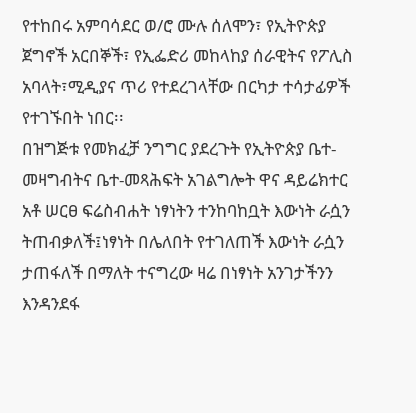የተከበሩ አምባሳደር ወ/ሮ ሙሉ ሰለሞን፣ የኢትዮጵያ ጀግኖች አርበኞች፣ የኢፌድሪ መከላከያ ሰራዊትና የፖሊስ አባላት፣ሚዲያና ጥሪ የተደረገላቸው በርካታ ተሳታፊዎች የተገኙበት ነበር፡፡
በዝግጅቱ የመክፈቻ ንግግር ያደረጉት የኢትዮጵያ ቤተ-መዛግብትና ቤተ-መጻሕፍት አገልግሎት ዋና ዳይሬክተር አቶ ሠርፀ ፍሬስብሐት ነፃነትን ተንከባከቧት እውነት ራሷን ትጠብቃለች፤ነፃነት በሌለበት የተገለጠች እውነት ራሷን ታጠፋለች በማለት ተናግረው ዛሬ በነፃነት አንገታችንን እንዳንደፋ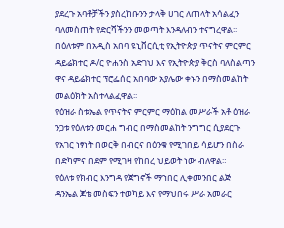ያደረጉ አባቶቻችን ያስረከቡንን ታላቅ ሀገር ለጠላት አሳልፈን ባለመስጠት የድርሻችንን መወጣት እንዳለብን ተናግረዋል፡፡
በዕለቱም በአዲስ አበባ ዩኒቨርሲቲ የኢትዮጵያ ጥናትና ምርምር ዳይሬክተር ዶ/ር ዮሐንስ አድገህ እና የኢትዮጵያ ቅርስ ባለስልጣን ዋና ዳይሬክተር ፕሮፌሰር አበባው አያሌው ቀኑን በማስመልከት መልዕክት አስተላልፈዋል፡፡
የዕዝራ ስቱኤል የጥናትና ምርምር ማዕከል መሥራች አቶ ዕዝራ ንጋቱ የዕለቱን መርሐ ግብር በማስመልከት ንግግር ሲያደርጉ የአገር ነፃነት በወርቅ በብርና በዕንቁ የሚገበይ ሳይሆን በስራ በድካምና በደም የሚገዛ የከበረ ህይወት ነው ብለዋል።
የዕለቱ የክብር እንግዳ የጀግኖች ማኀበር ሊቀመንበር ልጅ ዳንኤል ጆቴ መስፍን ተወካይ እና የማህበሩ ሥራ አመራር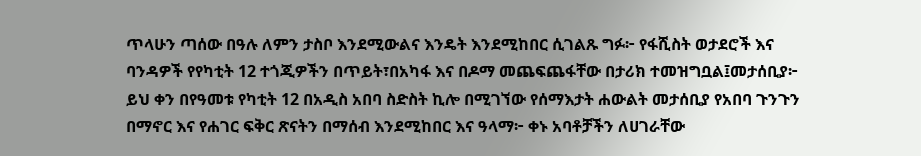ጥላሁን ጣሰው በዓሉ ለምን ታስቦ እንደሚውልና እንዴት እንደሚከበር ሲገልጹ ግፉ፦ የፋሺስት ወታደሮች እና ባንዳዎች የየካቲት 12 ተጎጂዎችን በጥይት፣በአካፋ እና በዶማ መጨፍጨፋቸው በታሪክ ተመዝግቧል፤መታሰቢያ፦ ይህ ቀን በየዓመቱ የካቲት 12 በአዲስ አበባ ስድስት ኪሎ በሚገኘው የሰማእታት ሐውልት መታሰቢያ የአበባ ጉንጉን በማኖር እና የሐገር ፍቅር ጽናትን በማሰብ እንደሚከበር እና ዓላማ፦ ቀኑ አባቶቻችን ለሀገራቸው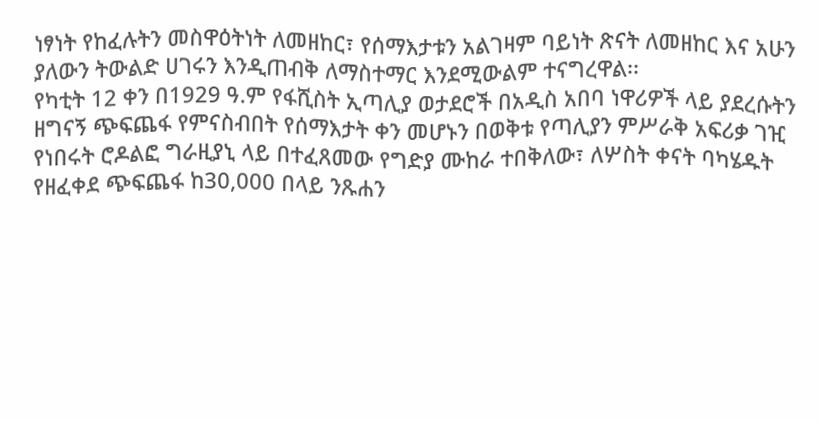ነፃነት የከፈሉትን መስዋዕትነት ለመዘከር፣ የሰማእታቱን አልገዛም ባይነት ጽናት ለመዘከር እና አሁን ያለውን ትውልድ ሀገሩን እንዲጠብቅ ለማስተማር እንደሚውልም ተናግረዋል፡፡
የካቲት 12 ቀን በ1929 ዓ.ም የፋሺስት ኢጣሊያ ወታደሮች በአዲስ አበባ ነዋሪዎች ላይ ያደረሱትን ዘግናኝ ጭፍጨፋ የምናስብበት የሰማእታት ቀን መሆኑን በወቅቱ የጣሊያን ምሥራቅ አፍሪቃ ገዢ የነበሩት ሮዶልፎ ግራዚያኒ ላይ በተፈጸመው የግድያ ሙከራ ተበቅለው፣ ለሦስት ቀናት ባካሄዱት የዘፈቀደ ጭፍጨፋ ከ30,000 በላይ ንጹሐን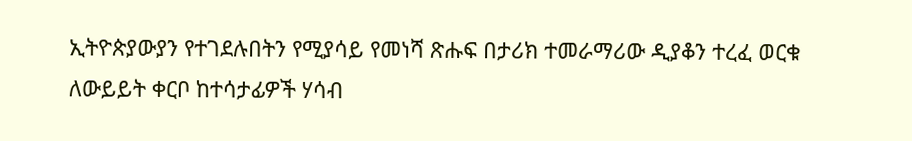ኢትዮጵያውያን የተገደሉበትን የሚያሳይ የመነሻ ጽሑፍ በታሪክ ተመራማሪው ዲያቆን ተረፈ ወርቁ ለውይይት ቀርቦ ከተሳታፊዎች ሃሳብ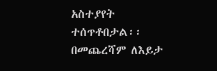አስተያየት ተሰጥቶበታል፡፡
በመጨረሻም ለእይታ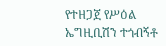የተዘጋጀ የሥዕል ኤግዚቢሽን ተጎብኝቶ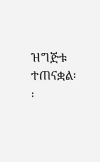ዝግጅቱ ተጠናቋል፡፡